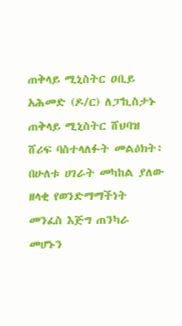ጠቅላይ ሚኒስትር ዐቢይ አሕመድ (ዶ/ር) ለፓኪስታኑ ጠቅላይ ሚኒስትር ሸህባዝ ሸሪፍ ባስተላለፉት መልዕክት፥ በሁለቱ ሀገራት መካከል ያለው ዘላቂ የወንድማማችነት መንፈስ እጅግ ጠንካራ መሆኑን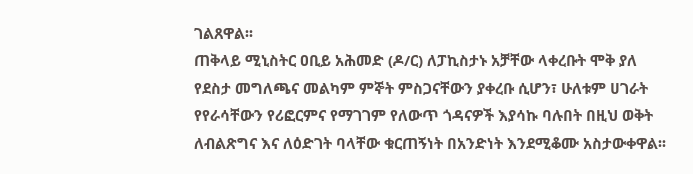ገልጸዋል፡፡
ጠቅላይ ሚኒስትር ዐቢይ አሕመድ (ዶ/ር) ለፓኪስታኑ አቻቸው ላቀረቡት ሞቅ ያለ የደስታ መግለጫና መልካም ምኞት ምስጋናቸውን ያቀረቡ ሲሆን፣ ሁለቱም ሀገራት የየራሳቸውን የሪፎርምና የማገገም የለውጥ ጎዳናዎች እያሳኩ ባሉበት በዚህ ወቅት ለብልጽግና እና ለዕድገት ባላቸው ቁርጠኝነት በአንድነት እንደሚቆሙ አስታውቀዋል፡፡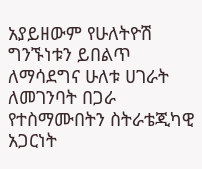አያይዘውም የሁለትዮሽ ግንኙነቱን ይበልጥ ለማሳደግና ሁለቱ ሀገራት ለመገንባት በጋራ የተስማሙበትን ስትራቴጂካዊ አጋርነት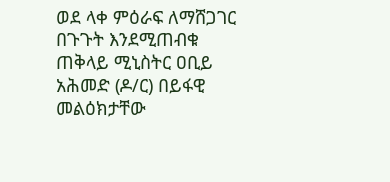ወደ ላቀ ምዕራፍ ለማሸጋገር በጉጉት እንደሚጠብቁ ጠቅላይ ሚኒስትር ዐቢይ አሕመድ (ዶ/ር) በይፋዊ መልዕክታቸው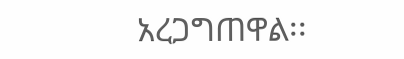አረጋግጠዋል፡፡